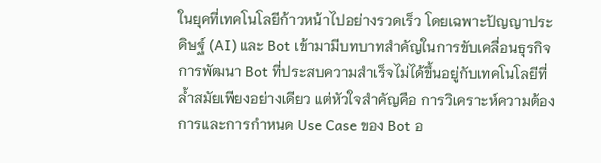ในยุคที่เทคโนโลยีก้าวหน้าไปอย่างรวดเร็ว โดยเฉพาะปัญญาประดิษฐ์ (AI) และ Bot เข้ามามีบทบาทสำคัญในการขับเคลื่อนธุรกิจ การพัฒนา Bot ที่ประสบความสำเร็จไม่ได้ขึ้นอยู่กับเทคโนโลยีที่ล้ำสมัยเพียงอย่างเดียว แต่หัวใจสำคัญคือ การวิเคราะห์ความต้องการและการกำหนด Use Case ของ Bot อ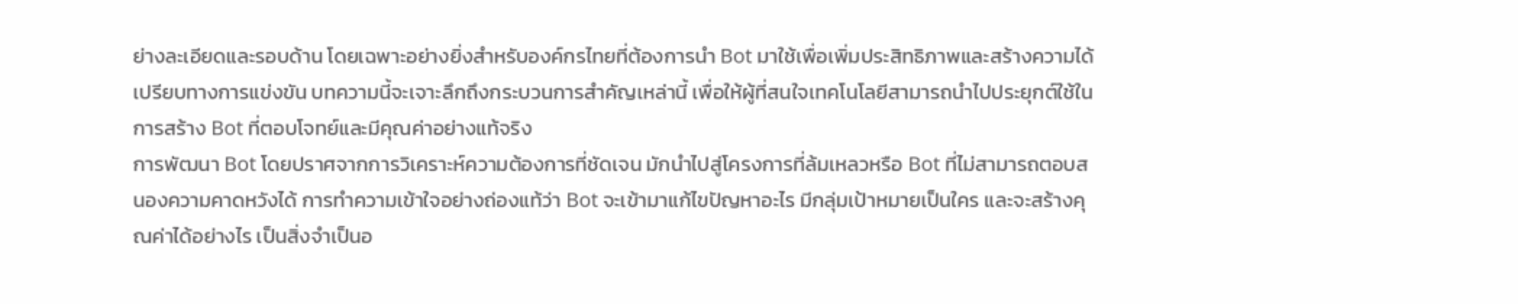ย่างละเอียดและรอบด้าน โดยเฉพาะอย่างยิ่งสำหรับองค์กรไทยที่ต้องการนำ Bot มาใช้เพื่อเพิ่มประสิทธิภาพและสร้างความได้เปรียบทางการแข่งขัน บทความนี้จะเจาะลึกถึงกระบวนการสำคัญเหล่านี้ เพื่อให้ผู้ที่สนใจเทคโนโลยีสามารถนำไปประยุกต์ใช้ในการสร้าง Bot ที่ตอบโจทย์และมีคุณค่าอย่างแท้จริง
การพัฒนา Bot โดยปราศจากการวิเคราะห์ความต้องการที่ชัดเจน มักนำไปสู่โครงการที่ล้มเหลวหรือ Bot ที่ไม่สามารถตอบสนองความคาดหวังได้ การทำความเข้าใจอย่างถ่องแท้ว่า Bot จะเข้ามาแก้ไขปัญหาอะไร มีกลุ่มเป้าหมายเป็นใคร และจะสร้างคุณค่าได้อย่างไร เป็นสิ่งจำเป็นอ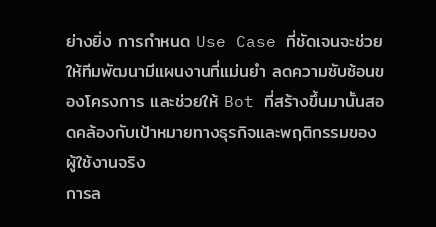ย่างยิ่ง การกำหนด Use Case ที่ชัดเจนจะช่วยให้ทีมพัฒนามีแผนงานที่แม่นยำ ลดความซับซ้อนของโครงการ และช่วยให้ Bot ที่สร้างขึ้นมานั้นสอดคล้องกับเป้าหมายทางธุรกิจและพฤติกรรมของผู้ใช้งานจริง
การล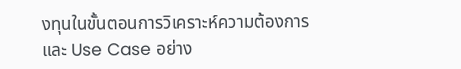งทุนในขั้นตอนการวิเคราะห์ความต้องการและ Use Case อย่าง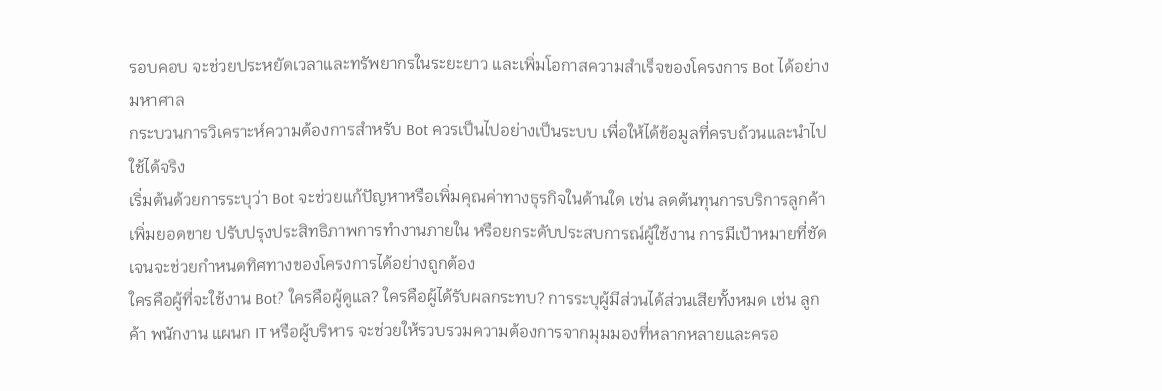รอบคอบ จะช่วยประหยัดเวลาและทรัพยากรในระยะยาว และเพิ่มโอกาสความสำเร็จของโครงการ Bot ได้อย่างมหาศาล
กระบวนการวิเคราะห์ความต้องการสำหรับ Bot ควรเป็นไปอย่างเป็นระบบ เพื่อให้ได้ข้อมูลที่ครบถ้วนและนำไปใช้ได้จริง
เริ่มต้นด้วยการระบุว่า Bot จะช่วยแก้ปัญหาหรือเพิ่มคุณค่าทางธุรกิจในด้านใด เช่น ลดต้นทุนการบริการลูกค้า เพิ่มยอดขาย ปรับปรุงประสิทธิภาพการทำงานภายใน หรือยกระดับประสบการณ์ผู้ใช้งาน การมีเป้าหมายที่ชัดเจนจะช่วยกำหนดทิศทางของโครงการได้อย่างถูกต้อง
ใครคือผู้ที่จะใช้งาน Bot? ใครคือผู้ดูแล? ใครคือผู้ได้รับผลกระทบ? การระบุผู้มีส่วนได้ส่วนเสียทั้งหมด เช่น ลูกค้า พนักงาน แผนก IT หรือผู้บริหาร จะช่วยให้รวบรวมความต้องการจากมุมมองที่หลากหลายและครอ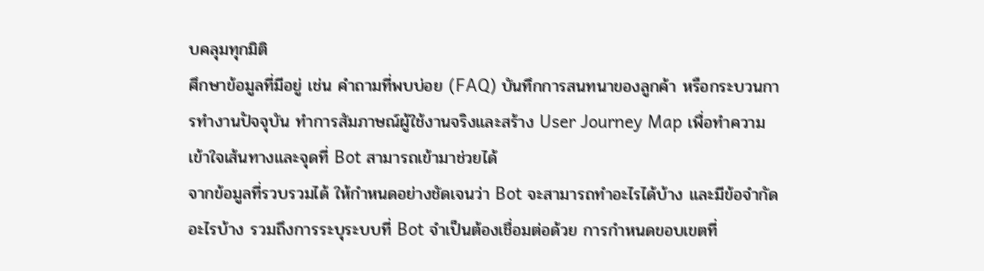บคลุมทุกมิติ
ศึกษาข้อมูลที่มีอยู่ เช่น คำถามที่พบบ่อย (FAQ) บันทึกการสนทนาของลูกค้า หรือกระบวนการทำงานปัจจุบัน ทำการสัมภาษณ์ผู้ใช้งานจริงและสร้าง User Journey Map เพื่อทำความเข้าใจเส้นทางและจุดที่ Bot สามารถเข้ามาช่วยได้
จากข้อมูลที่รวบรวมได้ ให้กำหนดอย่างชัดเจนว่า Bot จะสามารถทำอะไรได้บ้าง และมีข้อจำกัดอะไรบ้าง รวมถึงการระบุระบบที่ Bot จำเป็นต้องเชื่อมต่อด้วย การกำหนดขอบเขตที่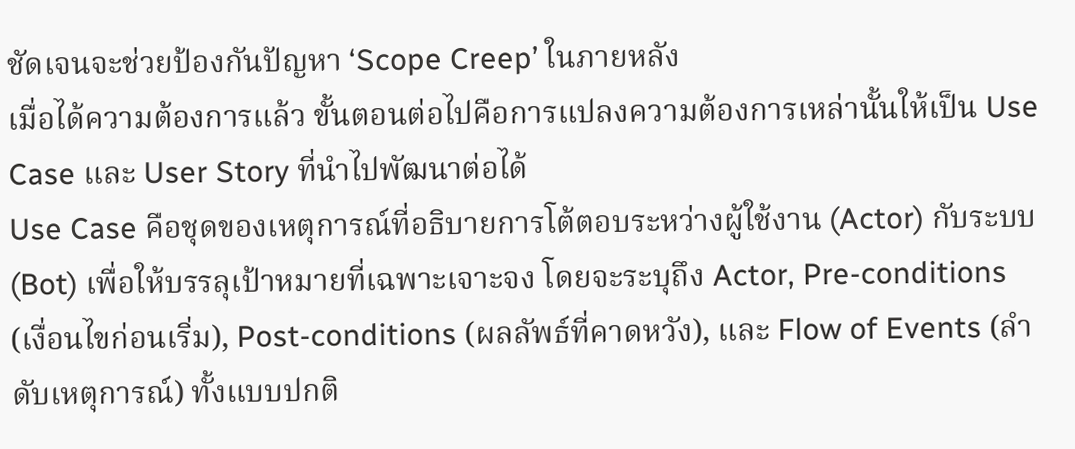ชัดเจนจะช่วยป้องกันปัญหา ‘Scope Creep’ ในภายหลัง
เมื่อได้ความต้องการแล้ว ขั้นตอนต่อไปคือการแปลงความต้องการเหล่านั้นให้เป็น Use Case และ User Story ที่นำไปพัฒนาต่อได้
Use Case คือชุดของเหตุการณ์ที่อธิบายการโต้ตอบระหว่างผู้ใช้งาน (Actor) กับระบบ (Bot) เพื่อให้บรรลุเป้าหมายที่เฉพาะเจาะจง โดยจะระบุถึง Actor, Pre-conditions (เงื่อนไขก่อนเริ่ม), Post-conditions (ผลลัพธ์ที่คาดหวัง), และ Flow of Events (ลำดับเหตุการณ์) ทั้งแบบปกติ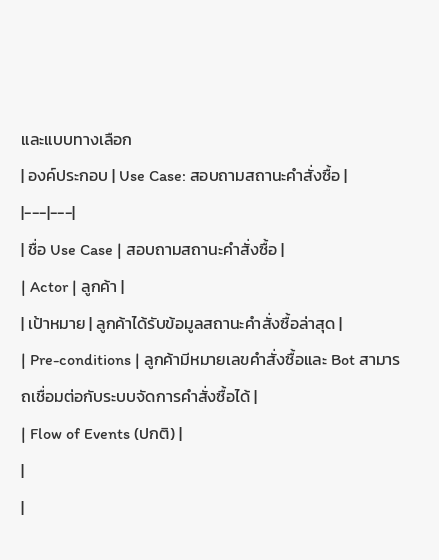และแบบทางเลือก
| องค์ประกอบ | Use Case: สอบถามสถานะคำสั่งซื้อ |
|---|---|
| ชื่อ Use Case | สอบถามสถานะคำสั่งซื้อ |
| Actor | ลูกค้า |
| เป้าหมาย | ลูกค้าได้รับข้อมูลสถานะคำสั่งซื้อล่าสุด |
| Pre-conditions | ลูกค้ามีหมายเลขคำสั่งซื้อและ Bot สามารถเชื่อมต่อกับระบบจัดการคำสั่งซื้อได้ |
| Flow of Events (ปกติ) |
|
|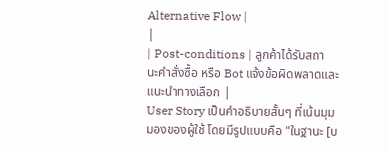Alternative Flow |
|
| Post-conditions | ลูกค้าได้รับสถานะคำสั่งซื้อ หรือ Bot แจ้งข้อผิดพลาดและแนะนำทางเลือก |
User Story เป็นคำอธิบายสั้นๆ ที่เน้นมุมมองของผู้ใช้ โดยมีรูปแบบคือ "ในฐานะ [บ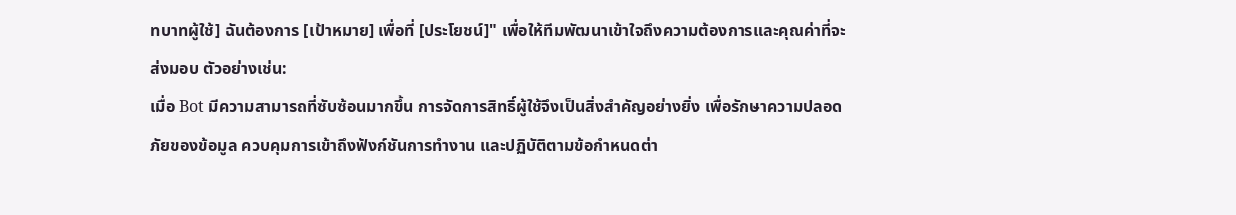ทบาทผู้ใช้] ฉันต้องการ [เป้าหมาย] เพื่อที่ [ประโยชน์]" เพื่อให้ทีมพัฒนาเข้าใจถึงความต้องการและคุณค่าที่จะส่งมอบ ตัวอย่างเช่น:
เมื่อ Bot มีความสามารถที่ซับซ้อนมากขึ้น การจัดการสิทธิ์ผู้ใช้จึงเป็นสิ่งสำคัญอย่างยิ่ง เพื่อรักษาความปลอดภัยของข้อมูล ควบคุมการเข้าถึงฟังก์ชันการทำงาน และปฏิบัติตามข้อกำหนดต่า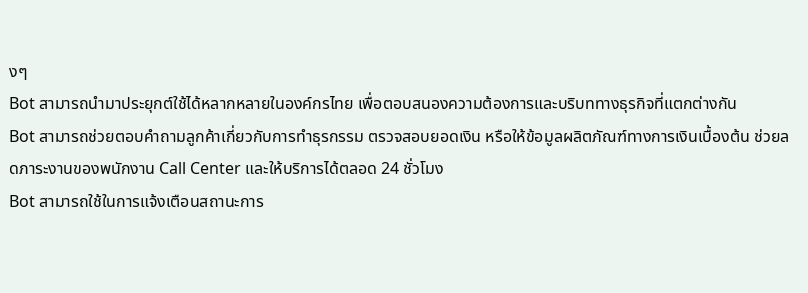งๆ
Bot สามารถนำมาประยุกต์ใช้ได้หลากหลายในองค์กรไทย เพื่อตอบสนองความต้องการและบริบททางธุรกิจที่แตกต่างกัน
Bot สามารถช่วยตอบคำถามลูกค้าเกี่ยวกับการทำธุรกรรม ตรวจสอบยอดเงิน หรือให้ข้อมูลผลิตภัณฑ์ทางการเงินเบื้องต้น ช่วยลดภาระงานของพนักงาน Call Center และให้บริการได้ตลอด 24 ชั่วโมง
Bot สามารถใช้ในการแจ้งเตือนสถานะการ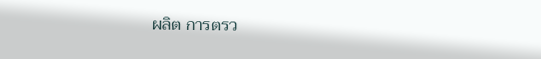ผลิต การตรว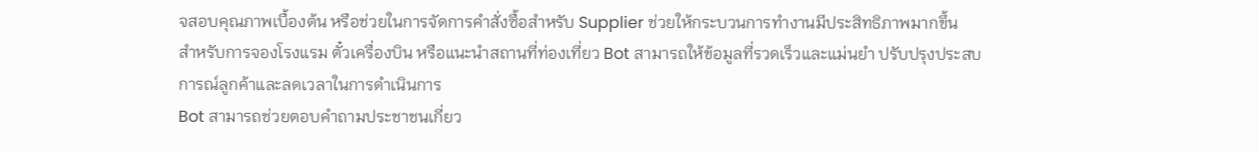จสอบคุณภาพเบื้องต้น หรือช่วยในการจัดการคำสั่งซื้อสำหรับ Supplier ช่วยให้กระบวนการทำงานมีประสิทธิภาพมากขึ้น
สำหรับการจองโรงแรม ตั๋วเครื่องบิน หรือแนะนำสถานที่ท่องเที่ยว Bot สามารถให้ข้อมูลที่รวดเร็วและแม่นยำ ปรับปรุงประสบการณ์ลูกค้าและลดเวลาในการดำเนินการ
Bot สามารถช่วยตอบคำถามประชาชนเกี่ยว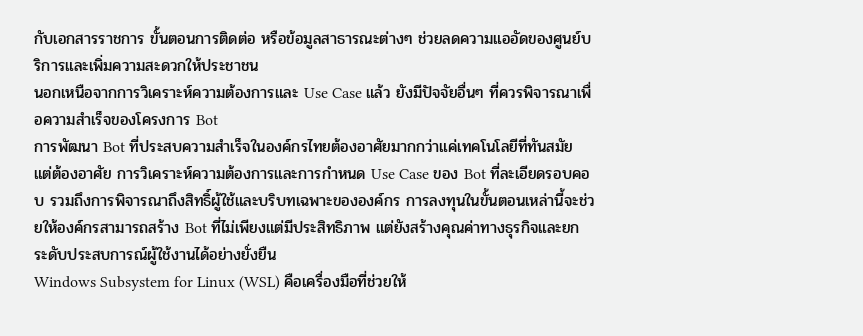กับเอกสารราชการ ขั้นตอนการติดต่อ หรือข้อมูลสาธารณะต่างๆ ช่วยลดความแออัดของศูนย์บริการและเพิ่มความสะดวกให้ประชาชน
นอกเหนือจากการวิเคราะห์ความต้องการและ Use Case แล้ว ยังมีปัจจัยอื่นๆ ที่ควรพิจารณาเพื่อความสำเร็จของโครงการ Bot
การพัฒนา Bot ที่ประสบความสำเร็จในองค์กรไทยต้องอาศัยมากกว่าแค่เทคโนโลยีที่ทันสมัย แต่ต้องอาศัย การวิเคราะห์ความต้องการและการกำหนด Use Case ของ Bot ที่ละเอียดรอบคอบ รวมถึงการพิจารณาถึงสิทธิ์ผู้ใช้และบริบทเฉพาะขององค์กร การลงทุนในขั้นตอนเหล่านี้จะช่วยให้องค์กรสามารถสร้าง Bot ที่ไม่เพียงแต่มีประสิทธิภาพ แต่ยังสร้างคุณค่าทางธุรกิจและยกระดับประสบการณ์ผู้ใช้งานได้อย่างยั่งยืน
Windows Subsystem for Linux (WSL) คือเครื่องมือที่ช่วยให้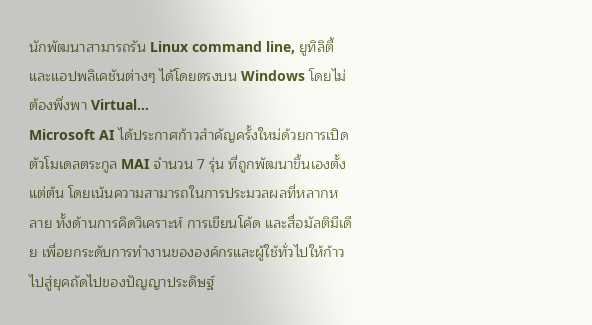นักพัฒนาสามารถรัน Linux command line, ยูทิลิตี้ และแอปพลิเคชันต่างๆ ได้โดยตรงบน Windows โดยไม่ต้องพึ่งพา Virtual…
Microsoft AI ได้ประกาศก้าวสำคัญครั้งใหม่ด้วยการเปิดตัวโมเดลตระกูล MAI จำนวน 7 รุ่น ที่ถูกพัฒนาขึ้นเองตั้งแต่ต้น โดยเน้นความสามารถในการประมวลผลที่หลากหลาย ทั้งด้านการคิดวิเคราะห์ การเขียนโค้ด และสื่อมัลติมีเดีย เพื่อยกระดับการทำงานขององค์กรและผู้ใช้ทั่วไปให้ก้าวไปสู่ยุคถัดไปของปัญญาประดิษฐ์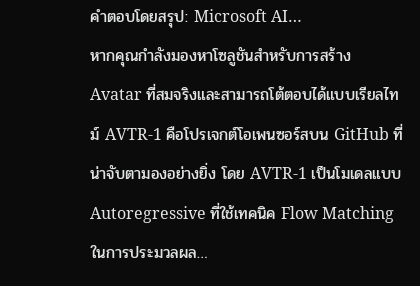คำตอบโดยสรุป: Microsoft AI…
หากคุณกำลังมองหาโซลูชันสำหรับการสร้าง Avatar ที่สมจริงและสามารถโต้ตอบได้แบบเรียลไทม์ AVTR-1 คือโปรเจกต์โอเพนซอร์สบน GitHub ที่น่าจับตามองอย่างยิ่ง โดย AVTR-1 เป็นโมเดลแบบ Autoregressive ที่ใช้เทคนิค Flow Matching ในการประมวลผล…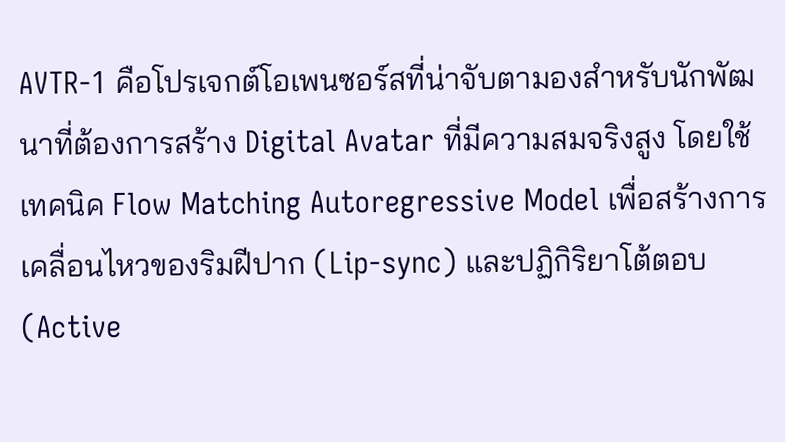AVTR-1 คือโปรเจกต์โอเพนซอร์สที่น่าจับตามองสำหรับนักพัฒนาที่ต้องการสร้าง Digital Avatar ที่มีความสมจริงสูง โดยใช้เทคนิค Flow Matching Autoregressive Model เพื่อสร้างการเคลื่อนไหวของริมฝีปาก (Lip-sync) และปฏิกิริยาโต้ตอบ (Active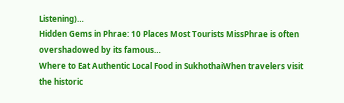Listening)…
Hidden Gems in Phrae: 10 Places Most Tourists MissPhrae is often overshadowed by its famous…
Where to Eat Authentic Local Food in SukhothaiWhen travelers visit the historic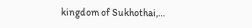kingdom of Sukhothai,…